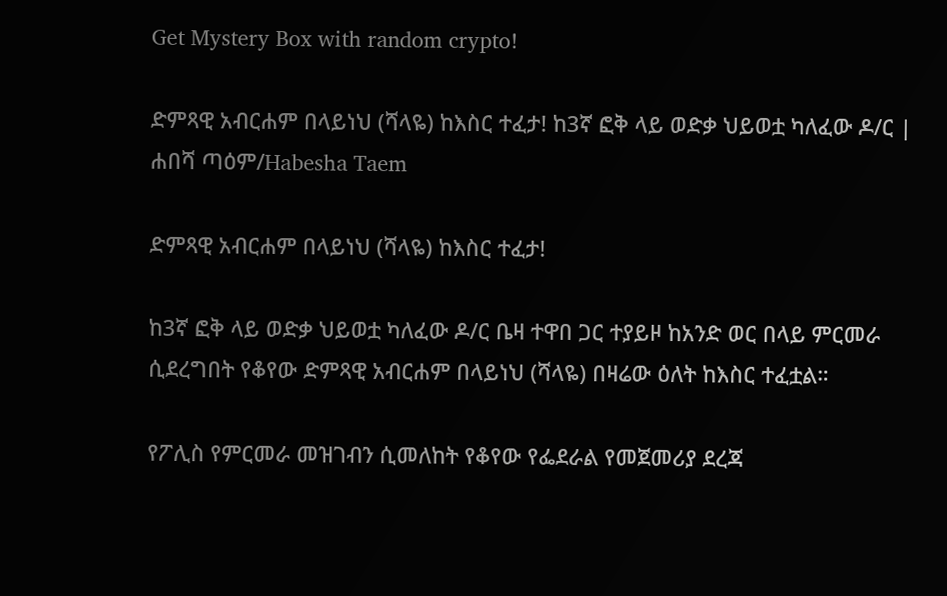Get Mystery Box with random crypto!

ድምጻዊ አብርሐም በላይነህ (ሻላዬ) ከእስር ተፈታ! ከ3ኛ ፎቅ ላይ ወድቃ ህይወቷ ካለፈው ዶ/ር | ሐበሻ ጣዕም/Habesha Taem

ድምጻዊ አብርሐም በላይነህ (ሻላዬ) ከእስር ተፈታ!

ከ3ኛ ፎቅ ላይ ወድቃ ህይወቷ ካለፈው ዶ/ር ቤዛ ተዋበ ጋር ተያይዞ ከአንድ ወር በላይ ምርመራ ሲደረግበት የቆየው ድምጻዊ አብርሐም በላይነህ (ሻላዬ) በዛሬው ዕለት ከእስር ተፈቷል።

የፖሊስ የምርመራ መዝገብን ሲመለከት የቆየው የፌደራል የመጀመሪያ ደረጃ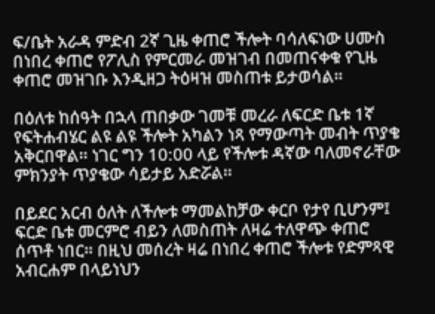ፍ/ቤት አራዳ ምድብ 2ኛ ጊዜ ቀጠሮ ችሎት ባሳለፍነው ሀሙስ በነበረ ቀጠሮ የፖሊስ የምርመራ መዝገብ በመጠናቀቁ የጊዜ ቀጠሮ መዝገቡ እንዲዘጋ ትዕዛዝ መስጠቱ ይታወሳል።

በዕለቱ ከሰዓት በኋላ ጠበቃው ገመቹ መረራ ለፍርድ ቤቱ 1ኛ የፍትሐብሄር ልዩ ልዩ ችሎት አካልን ነጻ የማውጣት መብት ጥያቄ አቅርበዋል። ነገር ግን 10:00 ላይ የችሎቱ ዳኛው ባለመኖራቸው ምክንያት ጥያቄው ሳይታይ አድሯል።

በይደር አርብ ዕለት ለችሎቱ ማመልከቻው ቀርቦ የታየ ቢሆንም፤ ፍርድ ቤቱ መርምሮ ብይን ለመስጠት ለዛሬ ተለዋጭ ቀጠሮ ሰጥቶ ነበር። በዚህ መሰረት ዛሬ በነበረ ቀጠሮ ችሎቱ የድምጻዊ አብርሐም በላይነህን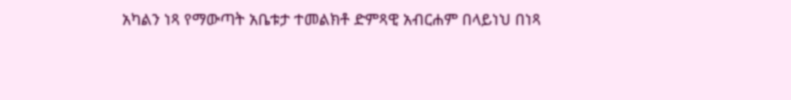አካልን ነጻ የማውጣት አቤቱታ ተመልክቶ ድምጻዊ አብርሐም በላይነህ በነጻ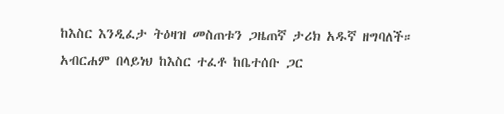ከእስር እንዲፈታ ትዕዛዝ መስጠቱን ጋዜጠኛ ታሪክ አዱኛ ዘግባለች። አብርሐም በላይነህ ከእስር ተፈቶ ከቤተሰቡ ጋር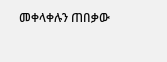መቀላቀሉን ጠበቃው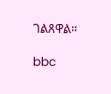ገልጸዋል።

bbc